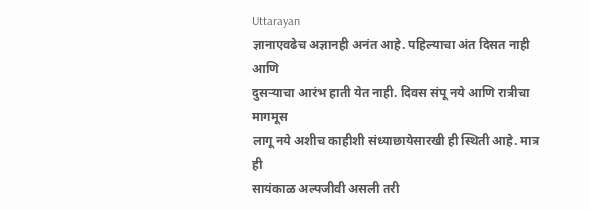Uttarayan
ज्ञानाएवढेच अज्ञानही अनंत आहे. पहिल्याचा अंत दिसत नाही आणि
दुसऱ्याचा आरंभ हाती येत नाही. दिवस संपू नये आणि रात्रीचा मागमूस
लागू नये अशीच काहीशी संध्याछायेसारखी ही स्थिती आहे. मात्र ही
सायंकाळ अल्पजीवी असली तरी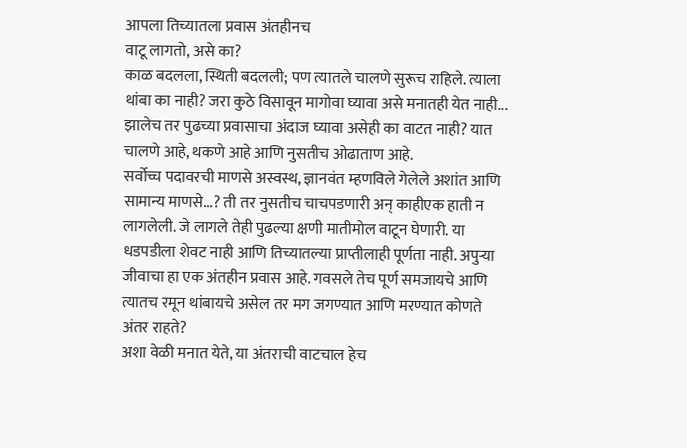आपला तिच्यातला प्रवास अंतहीनच
वाटू लागतो, असे का?
काळ बदलला, स्थिती बदलली; पण त्यातले चालणे सुरूच राहिले. त्याला
थांबा का नाही? जरा कुठे विसावून मागोवा घ्यावा असे मनातही येत नाही...
झालेच तर पुढच्या प्रवासाचा अंदाज घ्यावा असेही का वाटत नाही? यात
चालणे आहे, थकणे आहे आणि नुसतीच ओढाताण आहे.
सर्वोच्च पदावरची माणसे अस्वस्थ, ज्ञानवंत म्हणविले गेलेले अशांत आणि
सामान्य माणसे...? ती तर नुसतीच चाचपडणारी अन् काहीएक हाती न
लागलेली. जे लागले तेही पुढल्या क्षणी मातीमोल वाटून घेणारी. या
धडपडीला शेवट नाही आणि तिच्यातल्या प्राप्तीलाही पूर्णता नाही. अपुऱ्या
जीवाचा हा एक अंतहीन प्रवास आहे. गवसले तेच पूर्ण समजायचे आणि
त्यातच रमून थांबायचे असेल तर मग जगण्यात आणि मरण्यात कोणते
अंतर राहते?
अशा वेळी मनात येते, या अंतराची वाटचाल हेच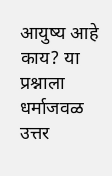आयुष्य आहे काय? या
प्रश्नाला धर्माजवळ उत्तर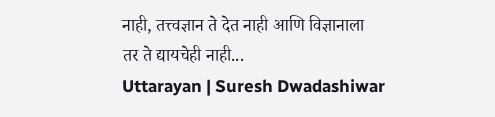नाही, तत्त्वज्ञान ते देत नाही आणि विज्ञानाला
तर ते द्यायचेही नाही...
Uttarayan | Suresh Dwadashiwar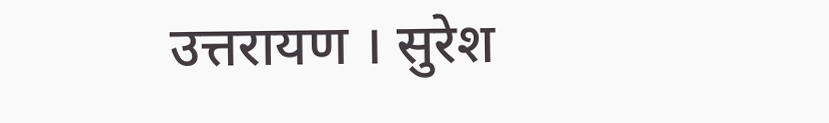उत्तरायण । सुरेश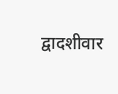द्वादशीवार